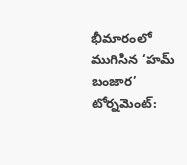భీమారంలో ముగిసిన ‘హమ్ బంజార’ టోర్నమెంట్: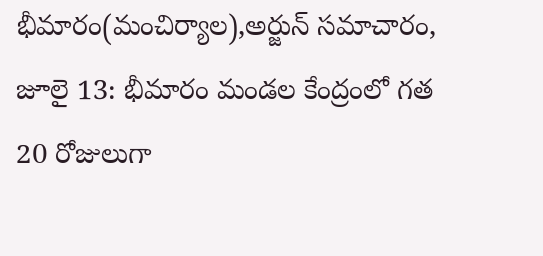భీమారం(మంచిర్యాల),అర్జున్ సమాచారం, జూలై 13: భీమారం మండల కేంద్రంలో గత 20 రోజులుగా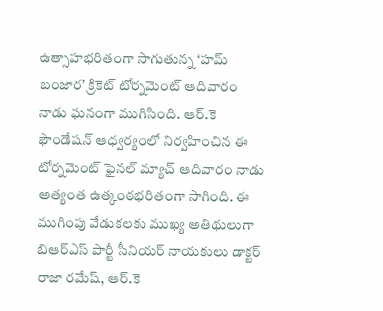ఉత్సాహభరితంగా సాగుతున్న ‘హమ్ బంజార’ క్రికెట్ టోర్నమెంట్ ఆదివారం నాడు ఘనంగా ముగిసింది. ఆర్.కె ఫౌండేషన్ ఆధ్వర్యంలో నిర్వహించిన ఈ టోర్నమెంట్ ఫైనల్ మ్యాచ్ ఆదివారం నాడు అత్యంత ఉత్కంఠభరితంగా సాగింది. ఈ ముగింపు వేడుకలకు ముఖ్య అతిథులుగా బిఆర్ఎస్ పార్టీ సీనియర్ నాయకులు డాక్టర్ రాజా రమేష్, ఆర్.కె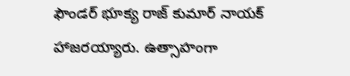ఫౌండర్ భూక్య రాజ్ కుమార్ నాయక్ హాజరయ్యారు. ఉత్సాహంగా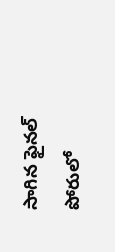సాగిన ఫైనల్ పోరులో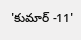'కుమార్ -11'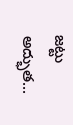జట్టు అద్భుత...